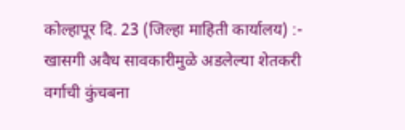कोल्हापूर दि. 23 (जिल्हा माहिती कार्यालय) :- खासगी अवैध सावकारीमुळे अडलेल्या शेतकरी
वर्गाची कुंचबना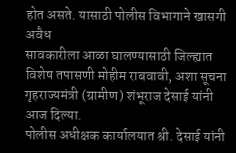होत असते. यासाठी पोलीस विभागाने खासगी अवैध
सावकारीला आळा घालण्यासाठी जिल्ह्यात विशेष तपासणी मोहीम राबवावी, अशा सूचना
गृहराज्यमंत्री (ग्रामीण) शंभूराज देसाई यांनी आज दिल्या.
पोलीस अधीक्षक कार्यालयात श्री. देसाई यांनी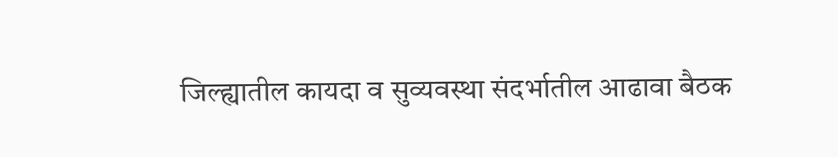जिल्ह्यातील कायदा व सुव्यवस्था संदर्भातील आढावा बैठक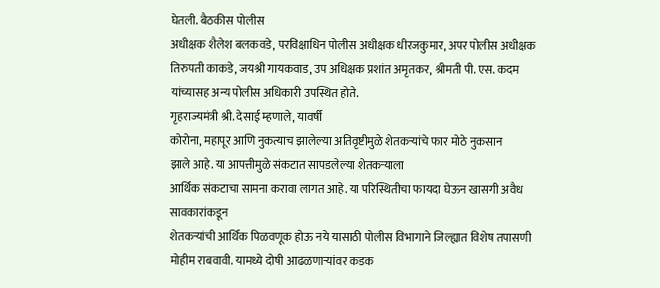घेतली. बैठकीस पोलीस
अधीक्षक शैलेश बलकवडे, परविक्षाधिन पोलीस अधीक्षक धीरजकुमार, अपर पोलीस अधीक्षक
तिरुपती काकडे, जयश्री गायकवाड, उप अधिक्षक प्रशांत अमृतकर, श्रीमती पी. एस. कदम
यांच्यासह अन्य पोलीस अधिकारी उपस्थित होते.
गृहराज्यमंत्री श्री. देसाई म्हणाले, यावर्षी
कोरोना, महापूर आणि नुकत्याच झालेल्या अतिवृष्टीमुळे शेतकऱ्यांचे फार मोठे नुकसान
झाले आहे. या आपत्तीमुळे संकटात सापडलेल्या शेतकऱ्याला
आर्थिक संकटाचा सामना करावा लागत आहे. या परिस्थितीचा फायदा घेऊन खासगी अवैध सावकारांकडून
शेतकऱ्यांची आर्थिक पिळवणूक होऊ नये यासाठी पोलीस विभागाने जिल्ह्यात विशेष तपासणी
मोहीम राबवावी. यामध्ये दोषी आढळणाऱ्यांवर कडक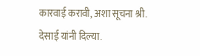कारवाई करावी, अशा सूचना श्री.
देसाई यांनी दिल्या.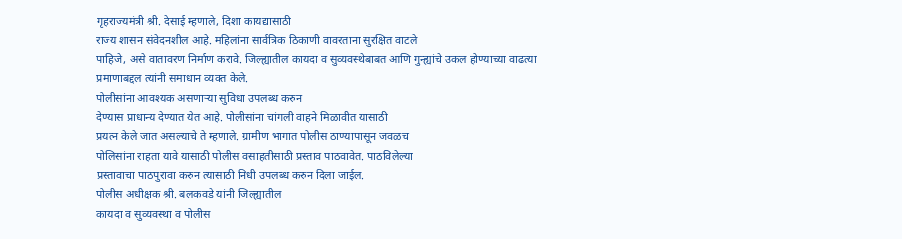गृहराज्यमंत्री श्री. देसाई म्हणाले, दिशा कायद्यासाठी
राज्य शासन संवेदनशील आहे. महिलांना सार्वत्रिक ठिकाणी वावरताना सुरक्षित वाटले
पाहिजे, असे वातावरण निर्माण करावे. जिल्ह्यातील कायदा व सुव्यवस्थेबाबत आणि गुन्ह्यांचे उकल होण्याच्या वाढत्या
प्रमाणाबद्दल त्यांनी समाधान व्यक्त केले.
पोलीसांना आवश्यक असणाऱ्या सुविधा उपलब्ध करुन
देण्यास प्राधान्य देण्यात येत आहे. पोलीसांना चांगली वाहने मिळावीत यासाठी
प्रयत्न केले जात असल्याचे ते म्हणाले. ग्रामीण भागात पोलीस ठाण्यापासून जवळच
पोलिसांना राहता यावे यासाठी पोलीस वसाहतीसाठी प्रस्ताव पाठवावेत. पाठविलेल्या
प्रस्तावाचा पाठपुरावा करुन त्यासाठी निधी उपलब्ध करुन दिला जाईल.
पोलीस अधीक्षक श्री. बलकवडे यांनी जिल्ह्यातील
कायदा व सुव्यवस्था व पोलीस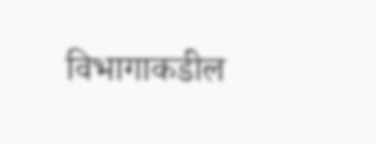विभागाकडील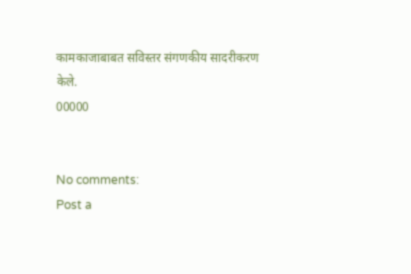कामकाजाबाबत सविस्तर संगणकीय सादरीकरण
केले.
00000


No comments:
Post a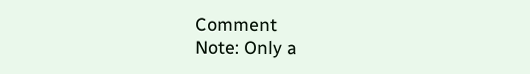Comment
Note: Only a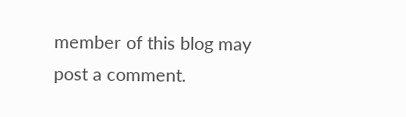member of this blog may post a comment.